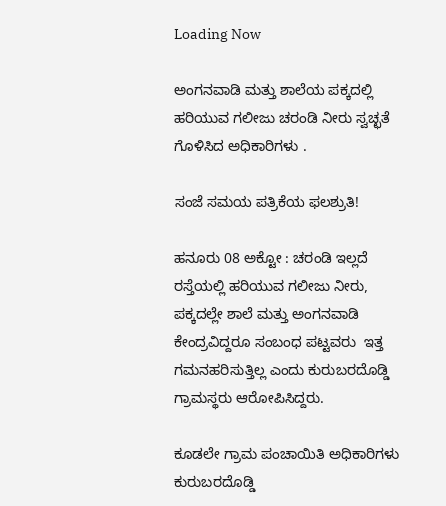Loading Now

ಅಂಗನವಾಡಿ ಮತ್ತು ಶಾಲೆಯ ಪಕ್ಕದಲ್ಲಿ ಹರಿಯುವ ಗಲೀಜು ಚರಂಡಿ ನೀರು ಸ್ವಚ್ಛತೆ ಗೊಳಿಸಿದ ಅಧಿಕಾರಿಗಳು .

ಸಂಜೆ ಸಮಯ ಪತ್ರಿಕೆಯ ಫಲಶ್ರುತಿ!

ಹನೂರು 08 ಅಕ್ಟೋ : ಚರಂಡಿ ಇಲ್ಲದೆ ರಸ್ತೆಯಲ್ಲಿ ಹರಿಯುವ ಗಲೀಜು ನೀರು, ಪಕ್ಕದಲ್ಲೇ ಶಾಲೆ ಮತ್ತು ಅಂಗನವಾಡಿ ಕೇಂದ್ರವಿದ್ದರೂ ಸಂಬಂಧ ಪಟ್ಟವರು  ಇತ್ತ ಗಮನಹರಿಸುತ್ತಿಲ್ಲ ಎಂದು ಕುರುಬರದೊಡ್ಡಿ ಗ್ರಾಮಸ್ಥರು ಆರೋಪಿಸಿದ್ದರು.

ಕೂಡಲೇ ಗ್ರಾಮ ಪಂಚಾಯಿತಿ ಅಧಿಕಾರಿಗಳು ಕುರುಬರದೊಡ್ಡಿ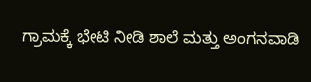ಗ್ರಾಮಕ್ಕೆ ಭೇಟಿ ನೀಡಿ ಶಾಲೆ ಮತ್ತು ಅಂಗನವಾಡಿ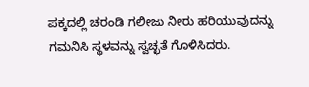ಪಕ್ಕದಲ್ಲಿ ಚರಂಡಿ ಗಲೀಜು ನೀರು ಹರಿಯುವುದನ್ನು ಗಮನಿಸಿ ಸ್ಥಳವನ್ನು ಸ್ವಚ್ಛತೆ ಗೊಳಿಸಿದರು.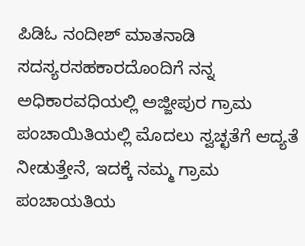ಪಿಡಿಓ ನಂದೀಶ್ ಮಾತನಾಡಿ ಸದಸ್ಯರಸಹಕಾರದೊಂದಿಗೆ ನನ್ನ ಅಧಿಕಾರವಧಿಯಲ್ಲಿ ಅಜ್ಜೀಪುರ ಗ್ರಾಮ ಪಂಚಾಯಿತಿಯಲ್ಲಿ ಮೊದಲು ಸ್ವಚ್ಛತೆಗೆ ಆದ್ಯತೆ ನೀಡುತ್ತೇನೆ, ಇದಕ್ಕೆ ನಮ್ಮ ಗ್ರಾಮ ಪಂಚಾಯತಿಯ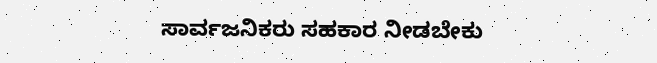ಸಾರ್ವಜನಿಕರು ಸಹಕಾರ ನೀಡಬೇಕು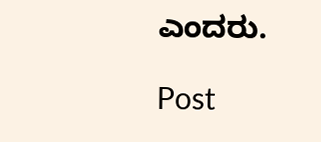ಎಂದರು.

Post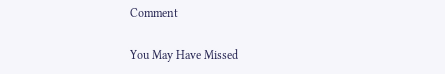Comment

You May Have Missed